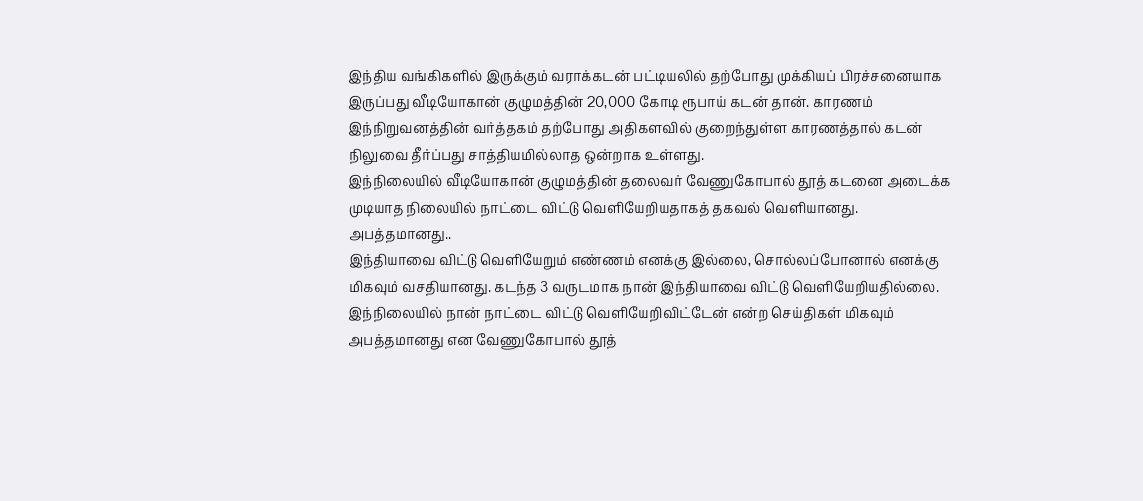இந்திய வங்கிகளில் இருக்கும் வராக்கடன் பட்டியலில் தற்போது முக்கியப் பிரச்சனையாக இருப்பது வீடியோகான் குழுமத்தின் 20,000 கோடி ரூபாய் கடன் தான். காரணம் இந்நிறுவனத்தின் வர்த்தகம் தற்போது அதிகளவில் குறைந்துள்ள காரணத்தால் கடன் நிலுவை தீர்ப்பது சாத்தியமில்லாத ஒன்றாக உள்ளது.
இந்நிலையில் வீடியோகான் குழுமத்தின் தலைவர் வேணுகோபால் தூத் கடனை அடைக்க முடியாத நிலையில் நாட்டை விட்டு வெளியேறியதாகத் தகவல் வெளியானது.
அபத்தமானது..
இந்தியாவை விட்டு வெளியேறும் எண்ணம் எனக்கு இல்லை, சொல்லப்போனால் எனக்கு மிகவும் வசதியானது. கடந்த 3 வருடமாக நான் இந்தியாவை விட்டு வெளியேறியதில்லை.
இந்நிலையில் நான் நாட்டை விட்டு வெளியேறிவிட்டேன் என்ற செய்திகள் மிகவும் அபத்தமானது என வேணுகோபால் தூத்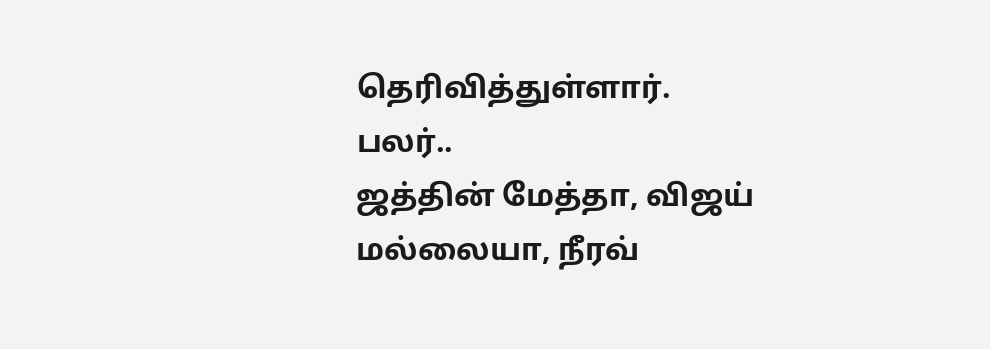தெரிவித்துள்ளார்.
பலர்..
ஜத்தின் மேத்தா, விஜய் மல்லையா, நீரவ்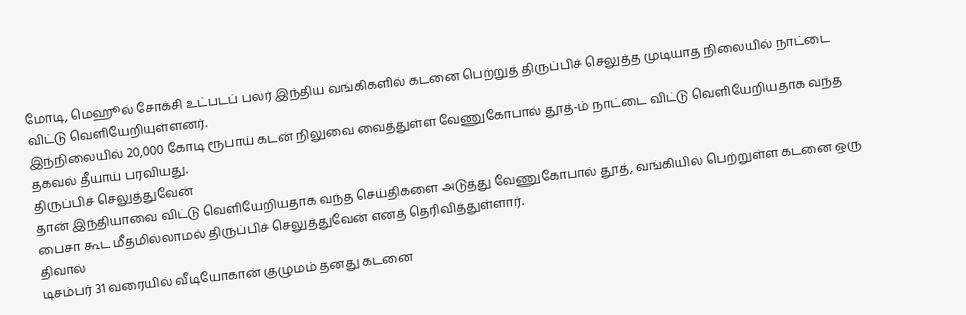மோடி, மெஹூல் சோக்சி உட்படப் பலர் இந்திய வங்கிகளில் கடனை பெற்றுத் திருப்பிச் செலுத்த முடியாத நிலையில் நாட்டை விட்டு வெளியேறியுள்ளனர்.
இந்நிலையில் 20,000 கோடி ரூபாய் கடன் நிலுவை வைத்துள்ள வேணுகோபால் தூத்-ம் நாட்டை விட்டு வெளியேறியதாக வந்த தகவல் தீயாய் பரவியது.
திருப்பிச் செலுத்துவேன்
தான் இந்தியாவை விட்டு வெளியேறியதாக வந்த செய்திகளை அடுத்து வேணுகோபால் தூத், வங்கியில் பெற்றுள்ள கடனை ஒரு பைசா கூட மீதமில்லாமல் திருப்பிச் செலுத்துவேன் எனத் தெரிவித்துள்ளார்.
திவால்
டிசம்பர் 31 வரையில் வீடியோகான் குழுமம் தனது கடனை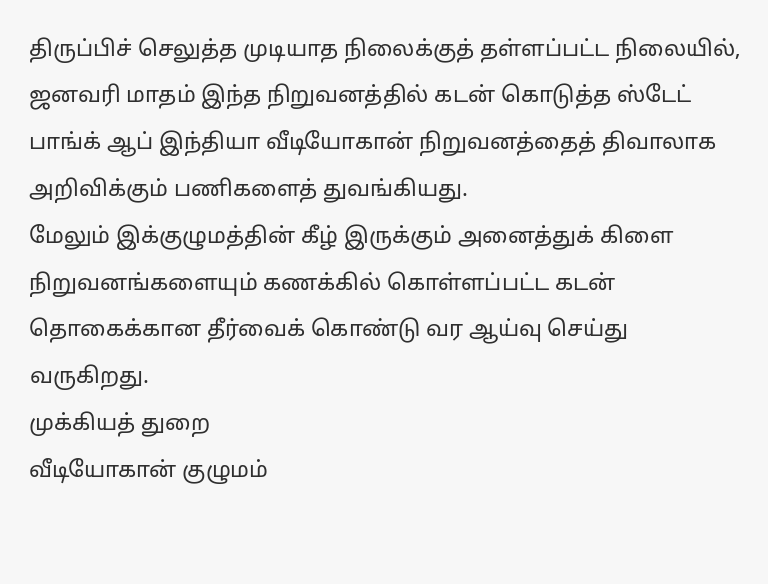திருப்பிச் செலுத்த முடியாத நிலைக்குத் தள்ளப்பட்ட நிலையில், ஜனவரி மாதம் இந்த நிறுவனத்தில் கடன் கொடுத்த ஸ்டேட் பாங்க் ஆப் இந்தியா வீடியோகான் நிறுவனத்தைத் திவாலாக அறிவிக்கும் பணிகளைத் துவங்கியது.
மேலும் இக்குழுமத்தின் கீழ் இருக்கும் அனைத்துக் கிளை நிறுவனங்களையும் கணக்கில் கொள்ளப்பட்ட கடன் தொகைக்கான தீர்வைக் கொண்டு வர ஆய்வு செய்து வருகிறது.
முக்கியத் துறை
வீடியோகான் குழுமம்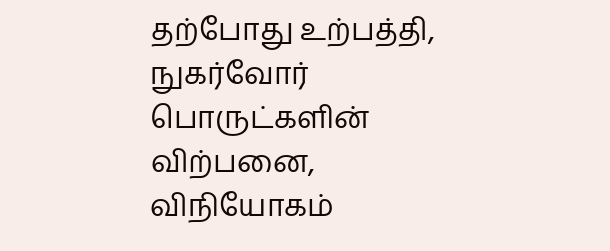தற்போது உற்பத்தி, நுகர்வோர் பொருட்களின் விற்பனை, விநியோகம்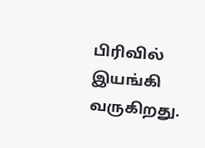பிரிவில் இயங்கி வருகிறது.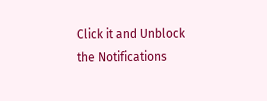Click it and Unblock the Notifications